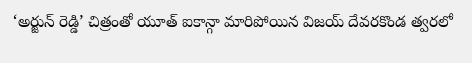‘అర్జున్ రెడ్డి’ చిత్రంతో యూత్ ఐకాన్గా మారిపోయిన విజయ్ దేవరకొండ త్వరలో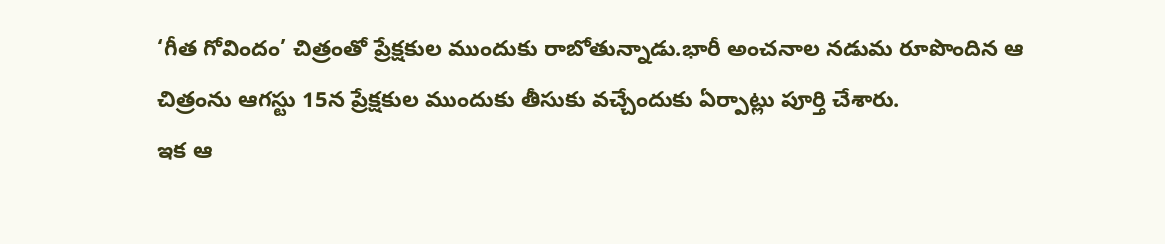‘గీత గోవిందం’ చిత్రంతో ప్రేక్షకుల ముందుకు రాబోతున్నాడు.భారీ అంచనాల నడుమ రూపొందిన ఆ చిత్రంను ఆగస్టు 15న ప్రేక్షకుల ముందుకు తీసుకు వచ్చేందుకు ఏర్పాట్లు పూర్తి చేశారు.
ఇక ఆ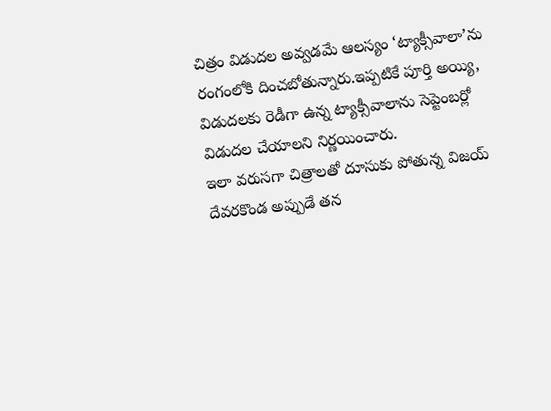చిత్రం విడుదల అవ్వడమే ఆలస్యం ‘ట్యాక్సీవాలా’ను రంగంలోకి దించబోతున్నారు.ఇప్పటికే పూర్తి అయ్యి, విడుదలకు రెడీగా ఉన్న ట్యాక్సీవాలాను సెప్టెంబర్లో విడుదల చేయాలని నిర్ణయించారు.
ఇలా వరుసగా చిత్రాలతో దూసుకు పోతున్న విజయ్ దేవరకొండ అప్పుడే తన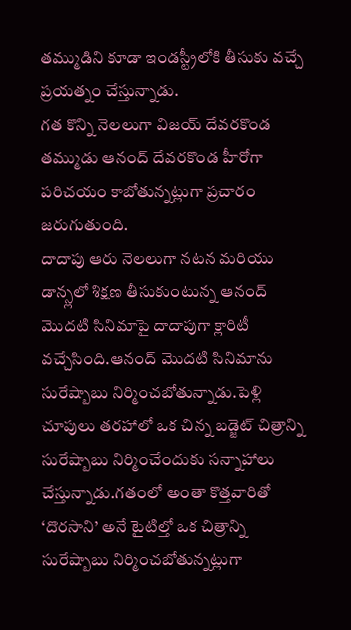తమ్ముడిని కూడా ఇండస్ట్రీలోకి తీసుకు వచ్చే ప్రయత్నం చేస్తున్నాడు.
గత కొన్ని నెలలుగా విజయ్ దేవరకొండ తమ్ముడు ఆనంద్ దేవరకొండ హీరోగా పరిచయం కాబోతున్నట్లుగా ప్రచారం జరుగుతుంది.
దాదాపు ఆరు నెలలుగా నటన మరియు డాన్స్లలో శిక్షణ తీసుకుంటున్న ఆనంద్ మొదటి సినిమాపై దాదాపుగా క్లారిటీ వచ్చేసింది.ఆనంద్ మొదటి సినిమాను సురేష్బాబు నిర్మించబోతున్నాడు.పెళ్లి చూపులు తరహాలో ఒక చిన్న బడ్జెట్ చిత్రాన్ని సురేష్బాబు నిర్మించేందుకు సన్నాహాలు చేస్తున్నాడు.గతంలో అంతా కొత్తవారితో ‘దొరసాని’ అనే టైటిల్తో ఒక చిత్రాన్ని సురేష్బాబు నిర్మించబోతున్నట్లుగా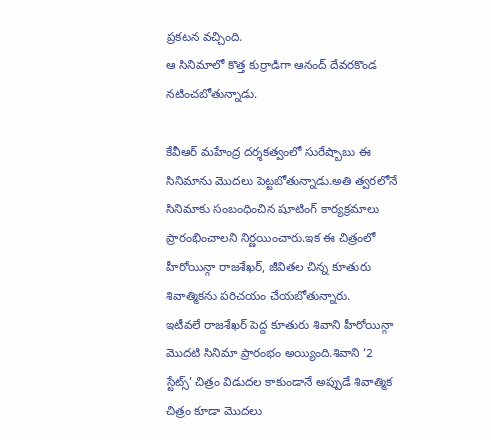ప్రకటన వచ్చింది.
ఆ సినిమాలో కొత్త కుర్రాడిగా ఆనంద్ దేవరకొండ నటించబోతున్నాడు.

కేవీఆర్ మహేంద్ర దర్శకత్వంలో సురేష్బాబు ఈ సినిమాను మొదలు పెట్టబోతున్నాడు.అతి త్వరలోనే సినిమాకు సంబంధించిన షూటింగ్ కార్యక్రమాలు ప్రారంభించాలని నిర్ణయించారు.ఇక ఈ చిత్రంలో హీరోయిన్గా రాజశేఖర్, జీవితల చిన్న కూతురు శివాత్మికను పరిచయం చేయబోతున్నారు.
ఇటీవలే రాజశేఖర్ పెద్ద కూతురు శివాని హీరోయిన్గా మొదటి సినిమా ప్రారంభం అయ్యింది.శివాని ‘2 స్టేట్స్’ చిత్రం విడుదల కాకుండానే అప్పుడే శివాత్మిక చిత్రం కూడా మొదలు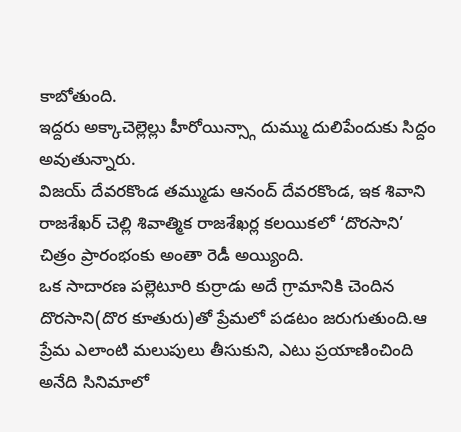కాబోతుంది.
ఇద్దరు అక్కాచెల్లెల్లు హీరోయిన్స్గా దుమ్ము దులిపేందుకు సిద్దం అవుతున్నారు.
విజయ్ దేవరకొండ తమ్ముడు ఆనంద్ దేవరకొండ, ఇక శివాని రాజశేఖర్ చెల్లి శివాత్మిక రాజశేఖర్ల కలయికలో ‘దొరసాని’ చిత్రం ప్రారంభంకు అంతా రెడీ అయ్యింది.
ఒక సాదారణ పల్లెటూరి కుర్రాడు అదే గ్రామానికి చెందిన దొరసాని(దొర కూతురు)తో ప్రేమలో పడటం జరుగుతుంది.ఆ ప్రేమ ఎలాంటి మలుపులు తీసుకుని, ఎటు ప్రయాణించింది అనేది సినిమాలో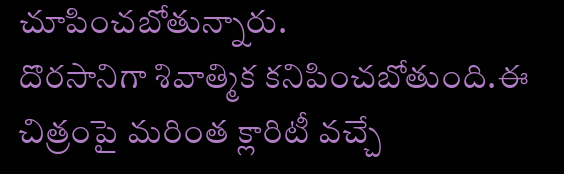చూపించబోతున్నారు.
దొరసానిగా శివాత్మిక కనిపించబోతుంది.ఈ చిత్రంపై మరింత క్లారిటీ వచ్చే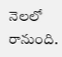నెలలో రానుంది.